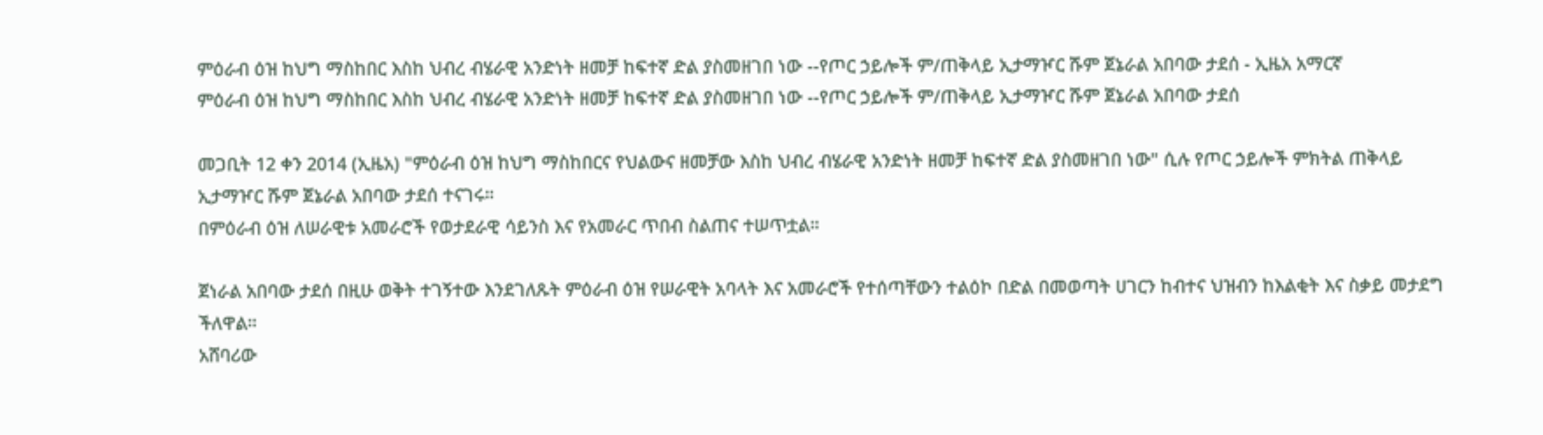ምዕራብ ዕዝ ከህግ ማስከበር እስከ ህብረ ብሄራዊ አንድነት ዘመቻ ከፍተኛ ድል ያስመዘገበ ነው --የጦር ኃይሎች ም/ጠቅላይ ኢታማዦር ሹም ጀኔራል አበባው ታደሰ - ኢዜአ አማርኛ
ምዕራብ ዕዝ ከህግ ማስከበር እስከ ህብረ ብሄራዊ አንድነት ዘመቻ ከፍተኛ ድል ያስመዘገበ ነው --የጦር ኃይሎች ም/ጠቅላይ ኢታማዦር ሹም ጀኔራል አበባው ታደሰ

መጋቢት 12 ቀን 2014 (ኢዜአ) "ምዕራብ ዕዝ ከህግ ማስከበርና የህልውና ዘመቻው እስከ ህብረ ብሄራዊ አንድነት ዘመቻ ከፍተኛ ድል ያስመዘገበ ነው" ሲሉ የጦር ኃይሎች ምክትል ጠቅላይ ኢታማዦር ሹም ጀኔራል አበባው ታደሰ ተናገሩ።
በምዕራብ ዕዝ ለሠራዊቱ አመራሮች የወታደራዊ ሳይንስ እና የአመራር ጥበብ ስልጠና ተሠጥቷል።

ጀነራል አበባው ታደሰ በዚሁ ወቅት ተገኝተው እንደገለጹት ምዕራብ ዕዝ የሠራዊት አባላት እና አመራሮች የተሰጣቸውን ተልዕኮ በድል በመወጣት ሀገርን ከብተና ህዝብን ከእልቂት እና ስቃይ መታደግ ችለዋል።
አሸባሪው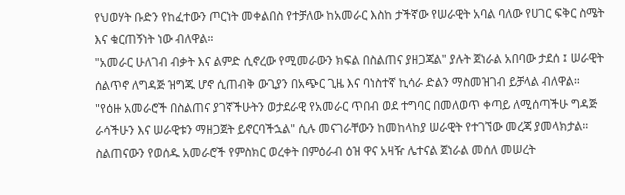የህወሃት ቡድን የከፈተውን ጦርነት መቀልበስ የተቻለው ከአመራር እስከ ታችኛው የሠራዊት አባል ባለው የሀገር ፍቅር ስሜት እና ቁርጠኝነት ነው ብለዋል።
"አመራር ሁለገብ ብቃት እና ልምድ ሲኖረው የሚመራውን ክፍል በስልጠና ያዘጋጃል" ያሉት ጀነራል አበባው ታደሰ ፤ ሠራዊት ሰልጥኖ ለግዳጅ ዝግጁ ሆኖ ሲጠብቅ ውጊያን በአጭር ጊዜ እና ባነስተኛ ኪሳራ ድልን ማስመዝገብ ይቻላል ብለዋል።
"የዕዙ አመራሮች በስልጠና ያገኛችሁትን ወታደራዊ የአመራር ጥበብ ወደ ተግባር በመለወጥ ቀጣይ ለሚሰጣችሁ ግዳጅ ራሳችሁን እና ሠራዊቱን ማዘጋጀት ይኖርባችኋል" ሲሉ መናገራቸውን ከመከላከያ ሠራዊት የተገኘው መረጃ ያመላክታል።
ስልጠናውን የወሰዱ አመራሮች የምስክር ወረቀት በምዕራብ ዕዝ ዋና አዛዥ ሌተናል ጀነራል መሰለ መሠረት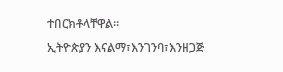ተበርክቶላቸዋል።
ኢትዮጵያን እናልማ፣እንገንባ፣እንዘጋጅ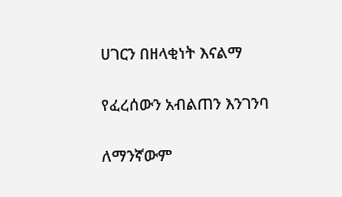ሀገርን በዘላቂነት እናልማ

የፈረሰውን አብልጠን እንገንባ

ለማንኛውም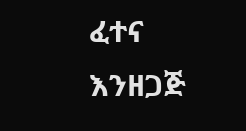ፈተና እንዘጋጅ